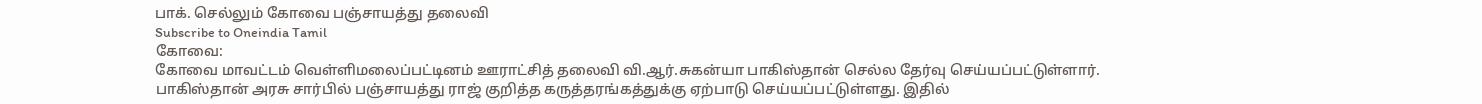பாக். செல்லும் கோவை பஞ்சாயத்து தலைவி
Subscribe to Oneindia Tamil
கோவை:
கோவை மாவட்டம் வெள்ளிமலைப்பட்டினம் ஊராட்சித் தலைவி வி.ஆர்.சுகன்யா பாகிஸ்தான் செல்ல தேர்வு செய்யப்பட்டுள்ளார்.
பாகிஸ்தான் அரசு சார்பில் பஞ்சாயத்து ராஜ் குறித்த கருத்தரங்கத்துக்கு ஏற்பாடு செய்யப்பட்டுள்ளது. இதில்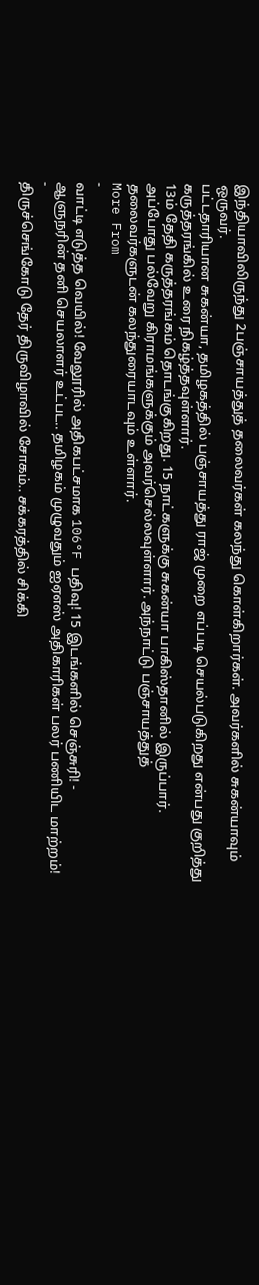இந்தியாவிலிருந்து 2பஞ்சாயத்துத் தலைவர்கள் கலந்து கொள்கிறார்கள். அவர்களில் சுகன்யாவும் ஒருவர்.
பட்டதாரியான சுகன்யா, தமிழகத்தில் பஞ்சாயத்து ராஜ் முறை எப்படி செயல்படுகிறது என்பது குறித்து கருத்தரங்கில் உரை நிகழ்த்தவுள்ளார்.
13ம் தேதி கருத்தரங்கம் தொடங்குகிறது. 15 நாட்களுக்கு சுகன்யா பாகிஸ்தானில் இருப்பார். அப்போது பல்வேறு கிராமங்களுக்கும் அவர்செல்லவுள்ளார். அந்நாட்டு பஞ்சாயத்துத் தலைவர்களுடன் கலந்துரையாடவும் உள்ளார்.
More From
-
வாட்டி எடுத்த வெயில்! வேலூரில் அதிகபட்சமாக 106°F பதிவு! 15 இடங்களில் செஞ்சுரி! -
ஆளுநரின் தனி செயலாளர் உட்பட.. தமிழகம் முழுவதும் ஐஏஎஸ் அதிகாரிகள் பலர் பணியிட மாற்றம்! -
திருச்செங்கோடு தேர் திருவிழாவில் சோகம்.. சக்கரத்தில் சிக்கி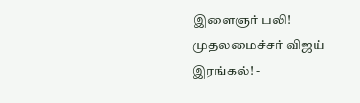இளைஞர் பலி! முதலமைச்சர் விஜய் இரங்கல்! -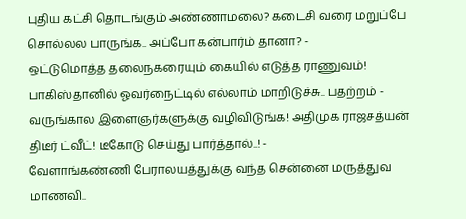புதிய கட்சி தொடங்கும் அண்ணாமலை? கடைசி வரை மறுப்பே சொல்லல பாருங்க.. அப்போ கன்பார்ம் தானா? -
ஒட்டுமொத்த தலைநகரையும் கையில் எடுத்த ராணுவம்! பாகிஸ்தானில் ஓவர்நைட்டில் எல்லாம் மாறிடுச்சு.. பதற்றம் -
வருங்கால இளைஞர்களுக்கு வழிவிடுங்க! அதிமுக ராஜசத்யன் திடீர் ட்வீட்! டீகோடு செய்து பார்த்தால்..! -
வேளாங்கண்ணி பேராலயத்துக்கு வந்த சென்னை மருத்துவ மாணவி..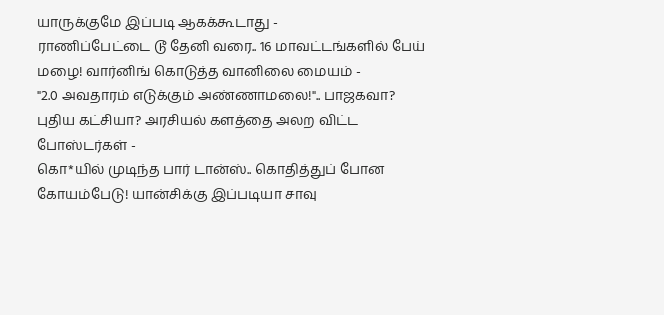யாருக்குமே இப்படி ஆகக்கூடாது -
ராணிப்பேட்டை டூ தேனி வரை.. 16 மாவட்டங்களில் பேய் மழை! வார்னிங் கொடுத்த வானிலை மையம் -
"2.0 அவதாரம் எடுக்கும் அண்ணாமலை!".. பாஜகவா? புதிய கட்சியா? அரசியல் களத்தை அலற விட்ட போஸ்டர்கள் -
கொ*யில் முடிந்த பார் டான்ஸ்.. கொதித்துப் போன கோயம்பேடு! யான்சிக்கு இப்படியா சாவு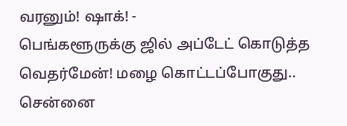வரனும்! ஷாக்! -
பெங்களூருக்கு ஜில் அப்டேட் கொடுத்த வெதர்மேன்! மழை கொட்டப்போகுது.. சென்னை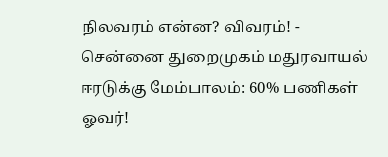நிலவரம் என்ன? விவரம்! -
சென்னை துறைமுகம் மதுரவாயல் ஈரடுக்கு மேம்பாலம்: 60% பணிகள் ஓவர்!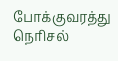போக்குவரத்து நெரிசல்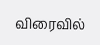விரைவில்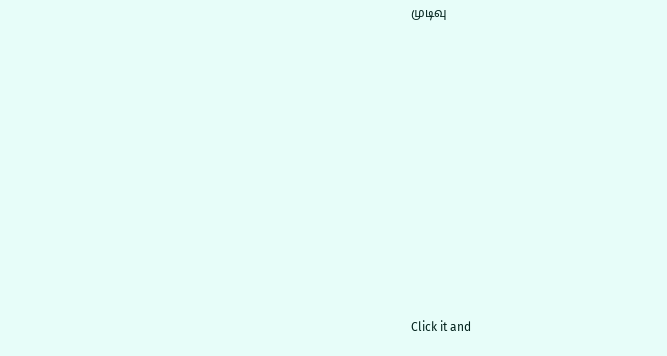முடிவு












Click it and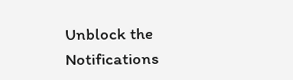Unblock the Notifications